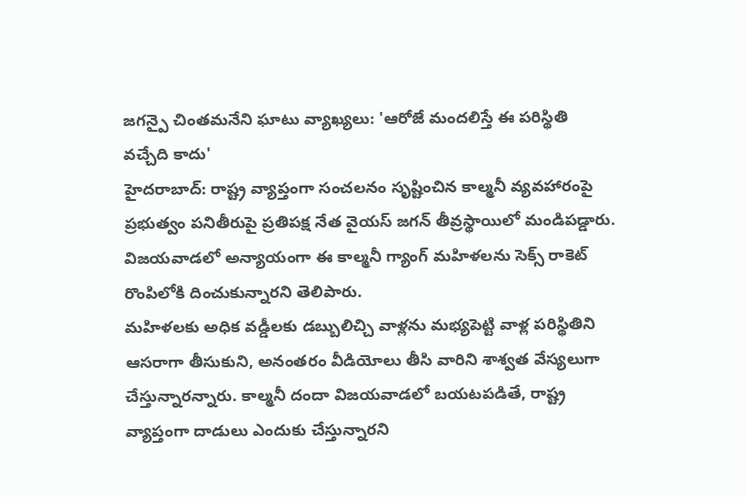జగన్పై చింతమనేని ఘాటు వ్యాఖ్యలు: 'ఆరోజే మందలిస్తే ఈ పరిస్థితి వచ్చేది కాదు'
హైదరాబాద్: రాష్ట్ర వ్యాప్తంగా సంచలనం సృష్టించిన కాల్మనీ వ్యవహారంపై ప్రభుత్వం పనితీరుపై ప్రతిపక్ష నేత వైయస్ జగన్ తీవ్రస్థాయిలో మండిపడ్డారు. విజయవాడలో అన్యాయంగా ఈ కాల్మనీ గ్యాంగ్ మహిళలను సెక్స్ రాకెట్ రొంపిలోకి దించుకున్నారని తెలిపారు.
మహిళలకు అధిక వడ్డీలకు డబ్బులిచ్చి వాళ్లను మభ్యపెట్టి వాళ్ల పరిస్థితిని ఆసరాగా తీసుకుని, అనంతరం వీడియోలు తీసి వారిని శాశ్వత వేస్యలుగా చేస్తున్నారన్నారు. కాల్మనీ దందా విజయవాడలో బయటపడితే, రాష్ట్ర వ్యాప్తంగా దాడులు ఎందుకు చేస్తున్నారని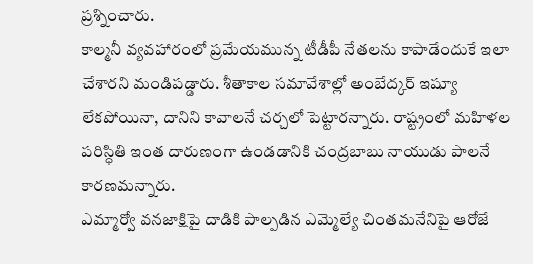ప్రశ్నించారు.
కాల్మనీ వ్యవహారంలో ప్రమేయమున్న టీడీపీ నేతలను కాపాడేందుకే ఇలా చేశారని మండిపడ్డారు. శీతాకాల సమావేశాల్లో అంబేద్కర్ ఇష్యూ లేకపోయినా, దానిని కావాలనే చర్చలో పెట్టారన్నారు. రాష్ట్రంలో మహిళల పరిస్ధితి ఇంత దారుణంగా ఉండడానికి చంద్రబాబు నాయుడు పాలనే కారణమన్నారు.
ఎమ్మార్వో వనజాక్షిపై దాడికి పాల్పడిన ఎమ్మెల్యే చింతమనేనిపై ఆరోజే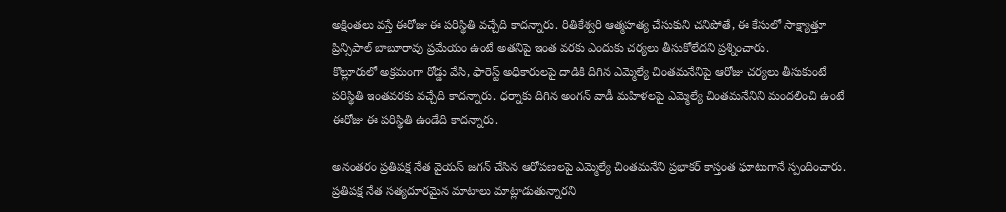అక్షింతలు వస్తే ఈరోజు ఈ పరిస్థితి వచ్చేది కాదన్నారు. రితికేశ్వరి ఆత్మహత్య చేసుకుని చనిపోతే, ఈ కేసులో సాక్ష్యాత్తూ ప్రిన్సిపాల్ బాబూరావు ప్రమేయం ఉంటే అతనిపై ఇంత వరకు ఎందుకు చర్యలు తీసుకోలేదని ప్రశ్నించారు.
కొల్లూరులో అక్రమంగా రోడ్డు వేసి, ఫారెస్ట్ అధికారులపై దాడికి దిగిన ఎమ్మెల్యే చింతమనేనిపై ఆరోజు చర్యలు తీసుకుంటే పరిస్థితి ఇంతవరకు వచ్చేది కాదన్నారు. ధర్నాకు దిగిన అంగన్ వాడీ మహిళలపై ఎమ్మెల్యే చింతమనేనిని మందలించి ఉంటే ఈరోజు ఈ పరిస్థితి ఉండేది కాదన్నారు.

అనంతరం ప్రతిపక్ష నేత వైయస్ జగన్ చేసిన ఆరోపణలపై ఎమ్మెల్యే చింతమనేని ప్రభాకర్ కాస్తంత ఘాటుగానే స్పందించారు. ప్రతిపక్ష నేత సత్యదూరమైన మాటాలు మాట్లాడుతున్నారని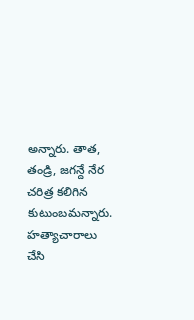అన్నారు. తాత, తండ్రి, జగన్దే నేర చరిత్ర కలిగిన కుటుంబమన్నారు.
హత్యాచారాలు చేసి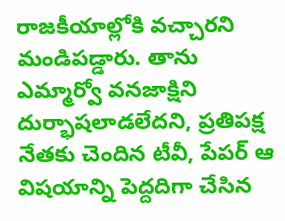రాజకీయాల్లోకి వచ్చారని మండిపడ్డారు. తాను ఎమ్మార్వో వనజాక్షిని దుర్భాషలాడలేదని, ప్రతిపక్ష నేతకు చెందిన టీవీ, పేపర్ ఆ విషయాన్ని పెద్దదిగా చేసిన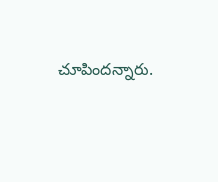చూపిందన్నారు.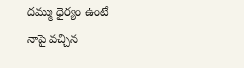దమ్ము ధైర్యం ఉంటే నాపై వచ్చిన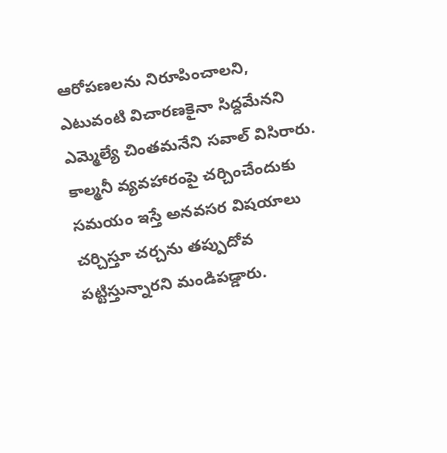ఆరోపణలను నిరూపించాలని, ఎటువంటి విచారణకైనా సిద్దమేనని ఎమ్మెల్యే చింతమనేని సవాల్ విసిరారు.
కాల్మనీ వ్యవహారంపై చర్చించేందుకు సమయం ఇస్తే అనవసర విషయాలు చర్చిస్తూ చర్చను తప్పుదోవ పట్టిస్తున్నారని మండిపడ్డారు.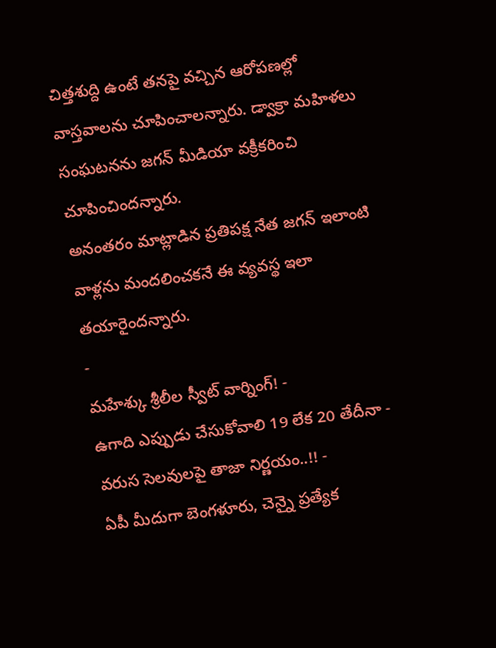చిత్తశుద్ది ఉంటే తనపై వచ్చిన ఆరోపణల్లో వాస్తవాలను చూపించాలన్నారు. డ్వాక్రా మహిళలు సంఘటనను జగన్ మీడియా వక్రీకరించి చూపించిందన్నారు.
అనంతరం మాట్లాడిన ప్రతిపక్ష నేత జగన్ ఇలాంటి వాళ్లను మందలించకనే ఈ వ్యవస్థ ఇలా తయారైందన్నారు.
-
మహేశ్కు శ్రీలీల స్వీట్ వార్నింగ్! -
ఉగాది ఎప్పుడు చేసుకోవాలి 19 లేక 20 తేదీనా - వరుస సెలవులపై తాజా నిర్ణయం..!! -
ఏపీ మీదుగా బెంగళూరు, చెన్నై ప్రత్యేక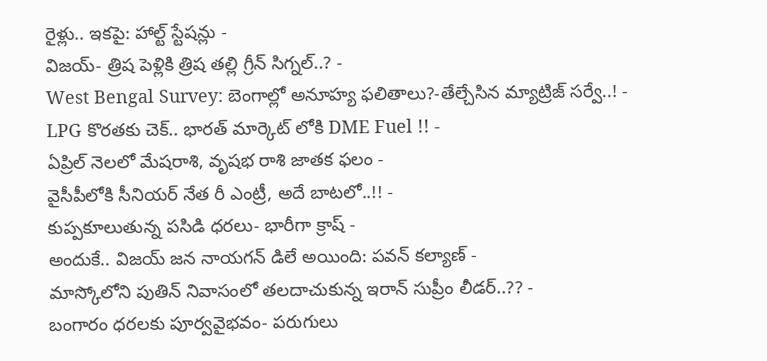రైళ్లు.. ఇకపై: హాల్ట్ స్టేషన్లు -
విజయ్- త్రిష పెళ్లికి త్రిష తల్లి గ్రీన్ సిగ్నల్..? -
West Bengal Survey: బెంగాల్లో అనూహ్య ఫలితాలు?-తేల్చేసిన మ్యాట్రిజ్ సర్వే..! -
LPG కొరతకు చెక్.. భారత్ మార్కెట్ లోకి DME Fuel !! -
ఏప్రిల్ నెలలో మేషరాశి, వృషభ రాశి జాతక ఫలం -
వైసీపీలోకి సీనియర్ నేత రీ ఎంట్రీ, అదే బాటలో..!! -
కుప్పకూలుతున్న పసిడి ధరలు- భారీగా క్రాష్ -
అందుకే.. విజయ్ జన నాయగన్ డిలే అయింది: పవన్ కల్యాణ్ -
మాస్కోలోని పుతిన్ నివాసంలో తలదాచుకున్న ఇరాన్ సుప్రీం లీడర్..?? -
బంగారం ధరలకు పూర్వవైభవం- పరుగులు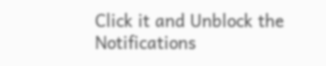Click it and Unblock the Notifications